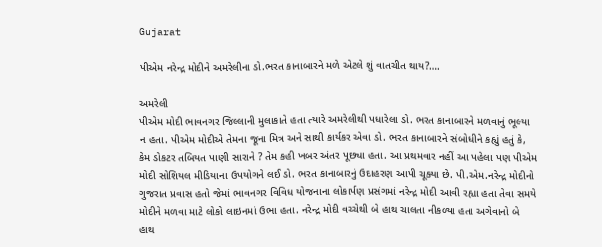Gujarat

પીએમ નરેન્દ્ર મોદીને અમરેલીના ડો.ભરત કાનાબારને મળે એટલે શું વાતચીત થાય?….

અમરેલી
પીએમ મોદી ભાવનગર જિલ્લાની મુલાકાતે હતા ત્યારે અમરેલીથી પધારેલા ડો. ભરત કાનાબારને મળવાનું ભૂલ્યા ન હતા. પીએમ મોદીએ તેમના જૂના મિત્ર અને સાથી કાર્યકર એવા ડો. ભરત કાનાબારને સંબોધીને કહ્યું હતું કે, કેમ ડોકટર તબિયત પાણી સારાને ? તેમ કહી ખબર અંતર પૂછ્યા હતા. આ પ્રથમવાર નહીં આ પહેલા પણ પીએમ મોદી સોશિયલ મીડિયાના ઉપયોગને લઈ ડો. ભરત કાનાબારનું ઉદાહરણ આપી ચૂક્યા છે. પી.એમ.નરેન્દ્ર મોદીનો ગુજરાત પ્રવાસ હતો જેમાં ભાવનગર વિવિધ યોજનાના લોકાર્પણ પ્રસંગમાં નરેન્દ્ર મોદી આવી રહ્યા હતા તેવા સમયે મોદીને મળવા માટે લોકો લાઇનમાં ઉભા હતા. નરેન્દ્ર મોદી વચ્ચેથી બે હાથ ચાલતા નીકળ્યા હતા અગેવાનો બે હાથ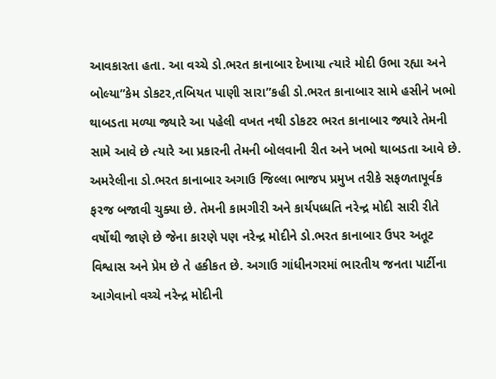આવકારતા હતા. આ વચ્ચે ડો.ભરત કાનાબાર દેખાયા ત્યારે મોદી ઉભા રહ્યા અને બોલ્યા”કેમ ડોકટર,તબિયત પાણી સારા”કહી ડો.ભરત કાનાબાર સામે હસીને ખભો થાબડતા મળ્યા જ્યારે આ પહેલી વખત નથી ડોકટર ભરત કાનાબાર જ્યારે તેમની સામે આવે છે ત્યારે આ પ્રકારની તેમની બોલવાની રીત અને ખભો થાબડતા આવે છે. અમરેલીના ડો.ભરત કાનાબાર અગાઉ જિલ્લા ભાજપ પ્રમુખ તરીકે સફળતાપૂર્વક ફરજ બજાવી ચુક્યા છે. તેમની કામગીરી અને કાર્યપધ્ધતિ નરેન્દ્ર મોદી સારી રીતે વર્ષોથી જાણે છે જેના કારણે પણ નરેન્દ્ર મોદીને ડો.ભરત કાનાબાર ઉપર અતૂટ વિશ્વાસ અને પ્રેમ છે તે હકીકત છે. અગાઉ ગાંધીનગરમાં ભારતીય જનતા પાર્ટીના આગેવાનો વચ્ચે નરેન્દ્ર મોદીની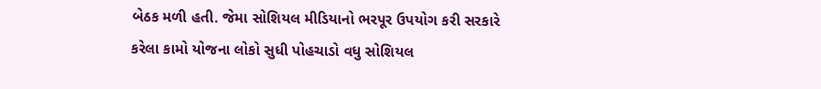બેઠક મળી હતી. જેમા સોશિયલ મીડિયાનો ભરપૂર ઉપયોગ કરી સરકારે કરેલા કામો યોજના લોકો સુધી પોહચાડો વધુ સોશિયલ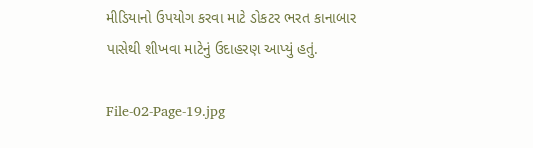મીડિયાનો ઉપયોગ કરવા માટે ડોકટર ભરત કાનાબાર પાસેથી શીખવા માટેનું ઉદાહરણ આપ્યું હતું.

File-02-Page-19.jpg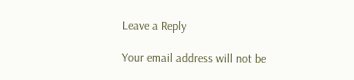Leave a Reply

Your email address will not be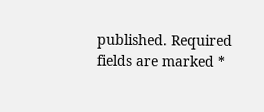published. Required fields are marked *